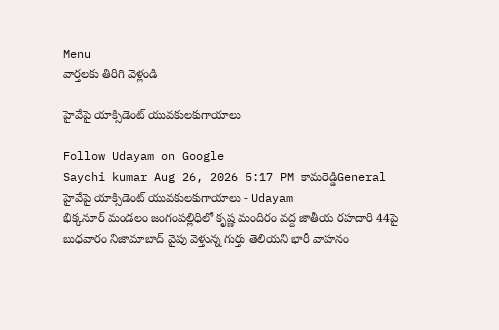Menu
వార్తలకు తిరిగి వెళ్లండి

హైవేపై యాక్సిడెంట్ యువకులకుగాయాలు

Follow Udayam on Google
Saychi kumar Aug 26, 2026 5:17 PM కామరెడ్డిGeneral
హైవేపై యాక్సిడెంట్ యువకులకుగాయాలు - Udayam
భిక్కనూర్ మండలం జంగంపల్లిధిలో కృష్ణ మందిరం వద్ద జాతీయ రహదారి 44పై బుధవారం నిజామాబాద్ వైపు వెళ్తున్న గుర్తు తెలియని భారీ వాహనం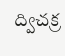ద్విచక్ర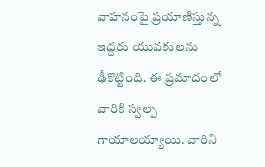వాహనంపై ప్రయాణిస్తున్న ఇద్దరు యువకులను ఢీకొట్టింది. ఈ ప్రమాదంలో వారికి స్వల్ప గాయాలయ్యాయి. వారిని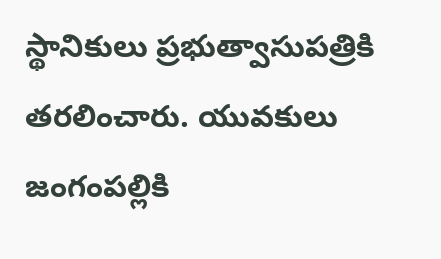స్థానికులు ప్రభుత్వాసుపత్రికి తరలించారు. యువకులు జంగంపల్లికి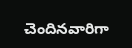చెందినవారిగా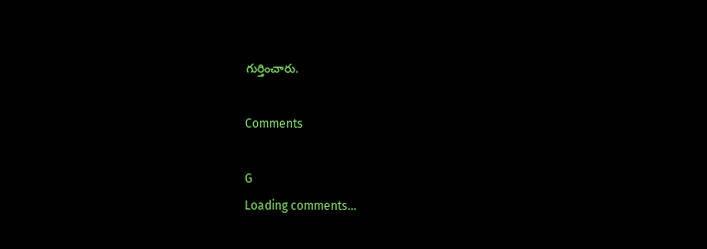గుర్తించారు.

Comments

G
Loading comments...